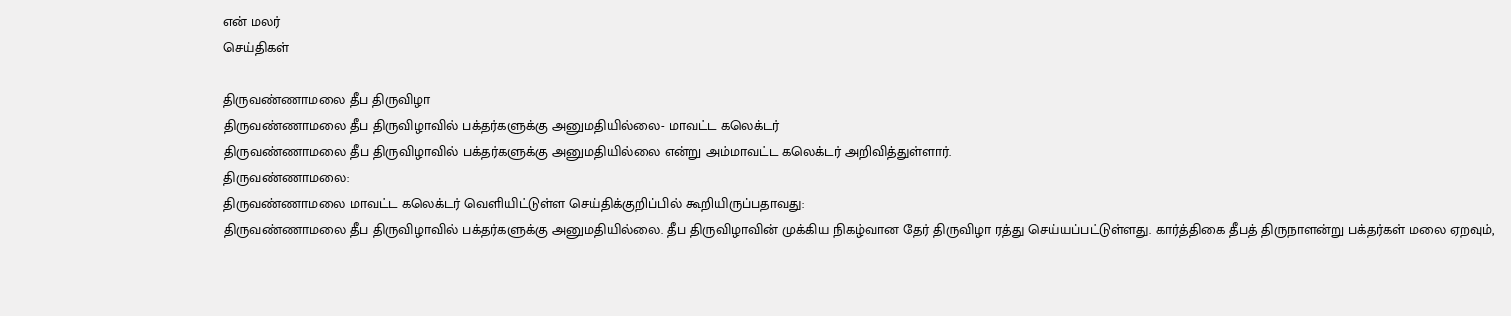என் மலர்
செய்திகள்

திருவண்ணாமலை தீப திருவிழா
திருவண்ணாமலை தீப திருவிழாவில் பக்தர்களுக்கு அனுமதியில்லை- மாவட்ட கலெக்டர்
திருவண்ணாமலை தீப திருவிழாவில் பக்தர்களுக்கு அனுமதியில்லை என்று அம்மாவட்ட கலெக்டர் அறிவித்துள்ளார்.
திருவண்ணாமலை:
திருவண்ணாமலை மாவட்ட கலெக்டர் வெளியிட்டுள்ள செய்திக்குறிப்பில் கூறியிருப்பதாவது:
திருவண்ணாமலை தீப திருவிழாவில் பக்தர்களுக்கு அனுமதியில்லை. தீப திருவிழாவின் முக்கிய நிகழ்வான தேர் திருவிழா ரத்து செய்யப்பட்டுள்ளது. கார்த்திகை தீபத் திருநாளன்று பக்தர்கள் மலை ஏறவும்,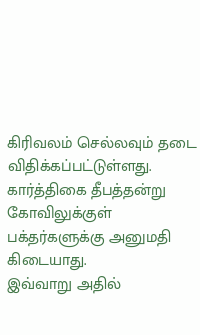கிரிவலம் செல்லவும் தடை விதிக்கப்பட்டுள்ளது.
கார்த்திகை தீபத்தன்று கோவிலுக்குள் பக்தர்களுக்கு அனுமதி கிடையாது.
இவ்வாறு அதில்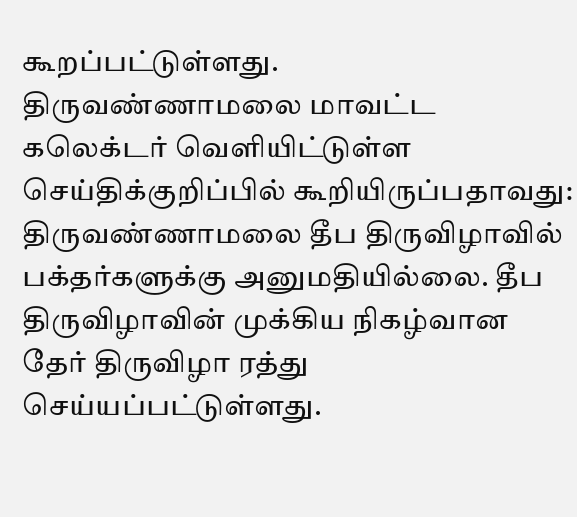கூறப்பட்டுள்ளது.
திருவண்ணாமலை மாவட்ட கலெக்டர் வெளியிட்டுள்ள செய்திக்குறிப்பில் கூறியிருப்பதாவது:
திருவண்ணாமலை தீப திருவிழாவில் பக்தர்களுக்கு அனுமதியில்லை. தீப திருவிழாவின் முக்கிய நிகழ்வான தேர் திருவிழா ரத்து செய்யப்பட்டுள்ளது.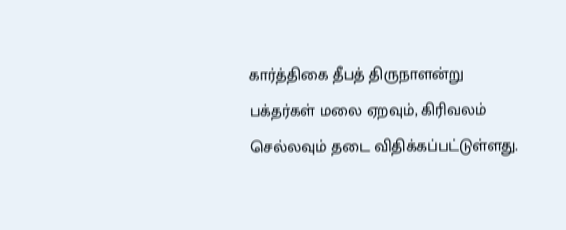கார்த்திகை தீபத் திருநாளன்று பக்தர்கள் மலை ஏறவும், கிரிவலம் செல்லவும் தடை விதிக்கப்பட்டுள்ளது.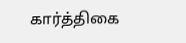கார்த்திகை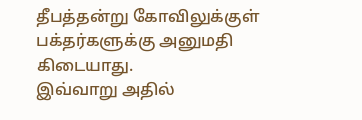தீபத்தன்று கோவிலுக்குள் பக்தர்களுக்கு அனுமதி கிடையாது.
இவ்வாறு அதில்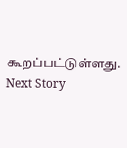கூறப்பட்டுள்ளது.
Next Story